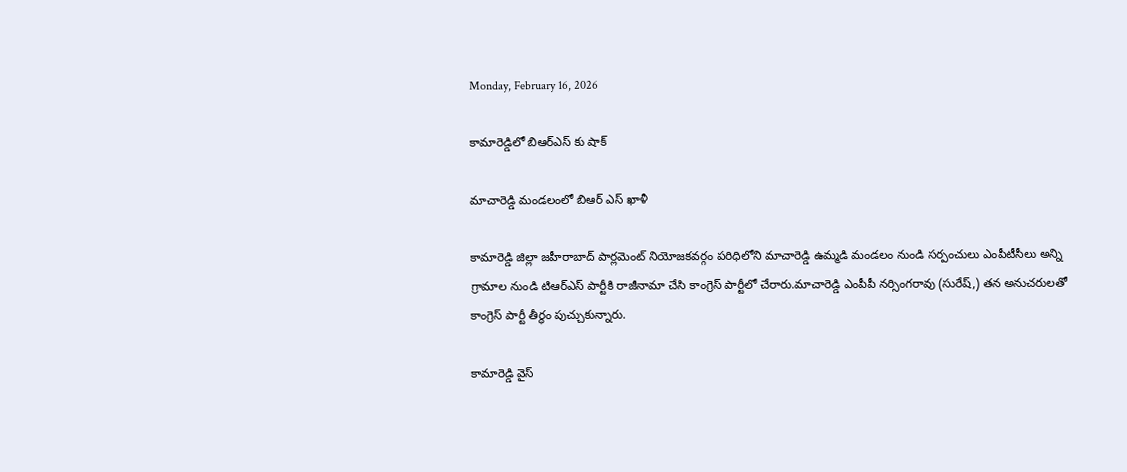Monday, February 16, 2026

కామారెడ్డిలో బిఆర్ఎస్ కు షాక్

మాచారెడ్డి మండలంలో బిఆర్ ఎస్ ఖాళీ

కామారెడ్డి జిల్లా జహీరాబాద్ పార్లమెంట్ నియోజకవర్గం పరిధిలోని మాచారెడ్డి ఉమ్మడి మండలం నుండి సర్పంచులు ఎంపీటీసీలు అన్ని గ్రామాల నుండి టిఆర్ఎస్ పార్టీకి రాజీనామా చేసి కాంగ్రెస్ పార్టీలో చేరారు.మాచారెడ్డి ఎంపీపీ నర్సింగరావు (సురేష్,) తన అనుచరులతో కాంగ్రెస్ పార్టీ తీర్థం పుచ్చుకున్నారు.

కామారెడ్డి వైస్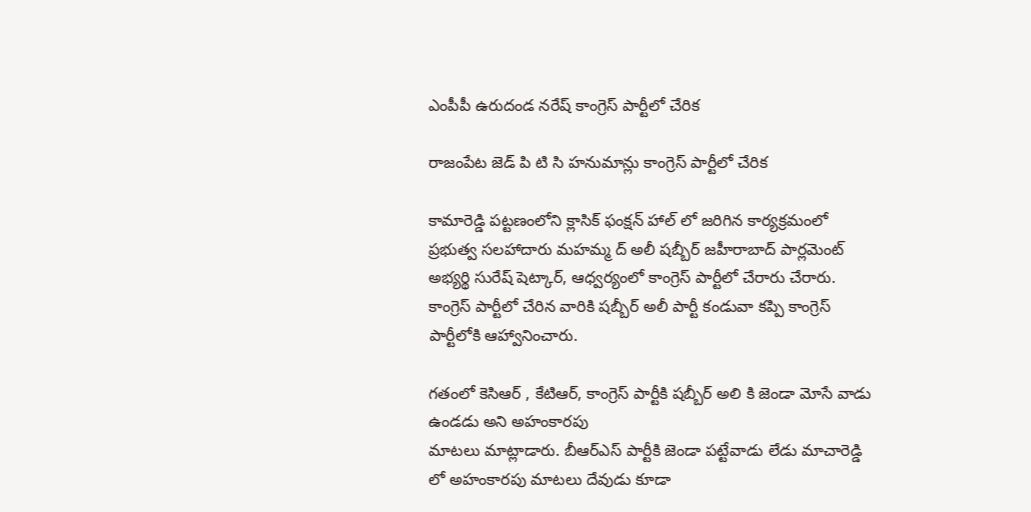ఎంపీపీ ఉరుదండ నరేష్ కాంగ్రెస్ పార్టీలో చేరిక

రాజంపేట జెడ్ పి టి సి హనుమాన్లు కాంగ్రెస్ పార్టీలో చేరిక

కామారెడ్డి పట్టణంలోని క్లాసిక్ ఫంక్షన్ హాల్ లో జరిగిన కార్యక్రమంలో ప్రభుత్వ సలహాదారు మహమ్మ ద్ అలీ షబ్బీర్ జహీరాబాద్ పార్లమెంట్ అభ్యర్థి సురేష్ షెట్కార్, ఆధ్వర్యంలో కాంగ్రెస్ పార్టీలో చేరారు చేరారు.
కాంగ్రెస్ పార్టీలో చేరిన వారికి షబ్బీర్ అలీ పార్టీ కండువా కప్పి కాంగ్రెస్ పార్టీలోకి ఆహ్వానించారు.

గతంలో కెసిఆర్ , కేటిఆర్, కాంగ్రెస్ పార్టీకి షబ్బీర్ అలి కి జెండా మోసే వాడు ఉండడు అని అహంకారపు
మాటలు మాట్లాడారు. బీఆర్ఎస్ పార్టీకి జెండా పట్టేవాడు లేడు మాచారెడ్డి లో అహంకారపు మాటలు దేవుడు కూడా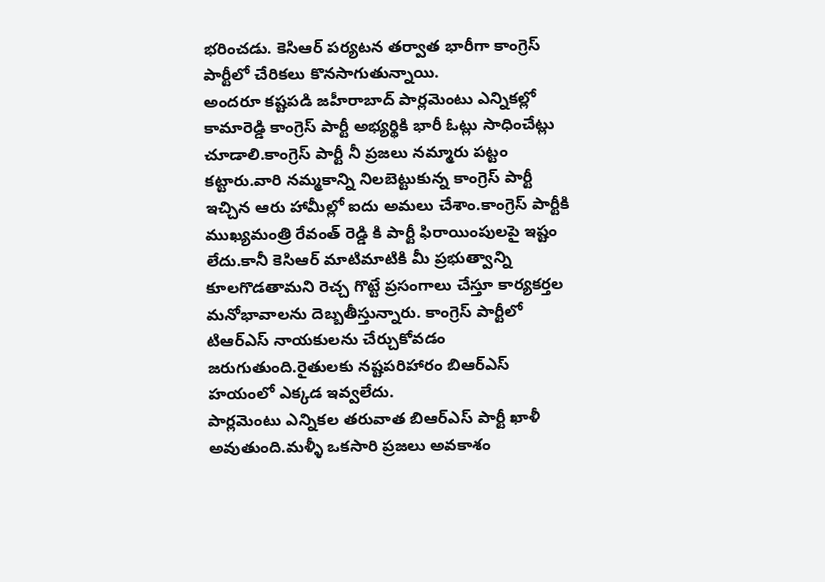భరించడు. కెసిఆర్ పర్యటన తర్వాత భారీగా కాంగ్రెస్ పార్టీలో చేరికలు కొనసాగుతున్నాయి.
అందరూ కష్టపడి జహీరాబాద్ పార్లమెంటు ఎన్నికల్లో కామారెడ్డి కాంగ్రెస్ పార్టీ అభ్యర్థికి భారీ ఓట్లు సాధించేట్లు చూడాలి.కాంగ్రెస్ పార్టీ నీ ప్రజలు నమ్మారు పట్టం కట్టారు.వారి నమ్మకాన్ని నిలబెట్టుకున్న కాంగ్రెస్ పార్టీ ఇచ్చిన ఆరు హామీల్లో ఐదు అమలు చేశాం.కాంగ్రెస్ పార్టీకి ముఖ్యమంత్రి రేవంత్ రెడ్డి కి పార్టీ ఫిరాయింపులపై ఇష్టం లేదు.కానీ కెసిఆర్ మాటిమాటికి మీ ప్రభుత్వాన్ని కూలగొడతామని రెచ్చ గొట్టే ప్రసంగాలు చేస్తూ కార్యకర్తల మనోభావాలను దెబ్బతీస్తున్నారు. కాంగ్రెస్ పార్టీలో టిఆర్ఎస్ నాయకులను చేర్చుకోవడం జరుగుతుంది.రైతులకు నష్టపరిహారం బిఆర్ఎస్ హయంలో ఎక్కడ ఇవ్వలేదు.
పార్లమెంటు ఎన్నికల తరువాత బిఆర్ఎస్ పార్టీ ఖాళీ అవుతుంది.మళ్ళీ ఒకసారి ప్రజలు అవకాశం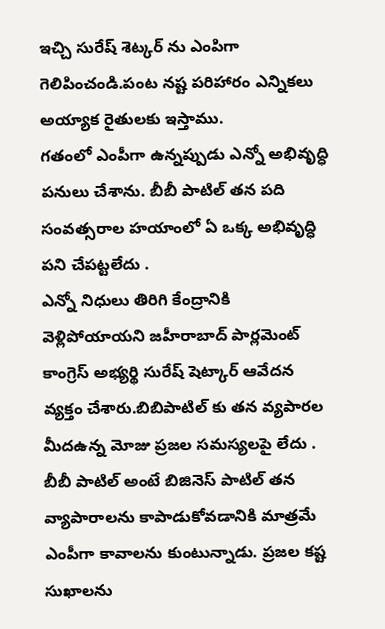ఇచ్చి సురేష్ శెట్కర్ ను ఎంపిగా గెలిపించండి.పంట నష్ట పరిహారం ఎన్నికలు అయ్యాక రైతులకు ఇస్తాము.
గతంలో ఎంపీగా ఉన్నప్పుడు ఎన్నో అభివృద్ధి పనులు చేశాను. బీబీ పాటిల్ తన పది సంవత్సరాల హయాంలో ఏ ఒక్క అభివృద్ధి పని చేపట్టలేదు .
ఎన్నో నిధులు తిరిగి కేంద్రానికి వెళ్లిపోయాయని జహీరాబాద్ పార్లమెంట్ కాంగ్రెస్ అభ్యర్థి సురేష్ షెట్కార్ ఆవేదన వ్యక్తం చేశారు.బిబిపాటిల్ కు తన వ్యపారల మీదఉన్న మోజు ప్రజల సమస్యలపై లేదు .
బీబీ పాటిల్ అంటే బిజినెస్ పాటిల్ తన వ్యాపారాలను కాపాడుకోవడానికి మాత్రమే ఎంపీగా కావాలను కుంటున్నాడు. ప్రజల కష్ట సుఖాలను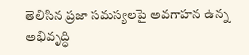తెలిసిన ప్రజా సమస్యలపై అవగాహన ఉన్న అభివృద్ధి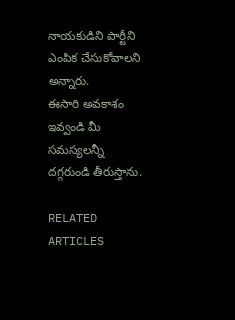నాయకుడిని పార్టీని ఎంపిక చేసుకోవాలని అన్నారు.
ఈసారి అవకాశం ఇవ్వండి మీ సమస్యలన్నీ దగ్గరుండి తీరుస్తాను.

RELATED ARTICLES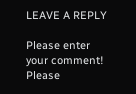LEAVE A REPLY

Please enter your comment!
Please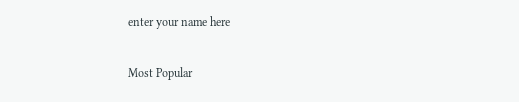enter your name here

Most Popular